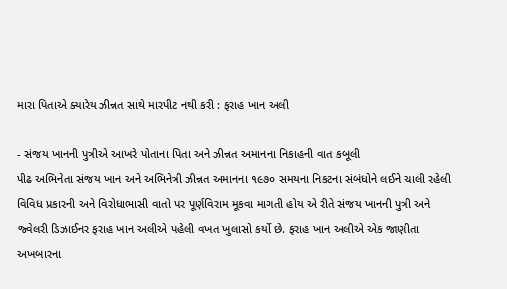મારા પિતાએ ક્યારેય ઝીન્નત સાથે મારપીટ નથી કરી : ફરાહ ખાન અલી

- સંજય ખાનની પુત્રીએ આખરે પોતાના પિતા અને ઝીન્નત અમાનના નિકાહની વાત કબૂલી
પીઢ અભિનેતા સંજય ખાન અને અભિનેત્રી ઝીન્નત અમાનના ૧૯૭૦ સમયના નિકટના સંબંધોને લઈને ચાલી રહેલી વિવિધ પ્રકારની અને વિરોધાભાસી વાતો પર પૂર્ણવિરામ મૂકવા માગતી હોય એ રીતે સંજય ખાનની પુત્રી અને જ્વેલરી ડિઝાઈનર ફરાહ ખાન અલીએ પહેલી વખત ખુલાસો કર્યો છે. ફરાહ ખાન અલીએ એક જાણીતા અખબારના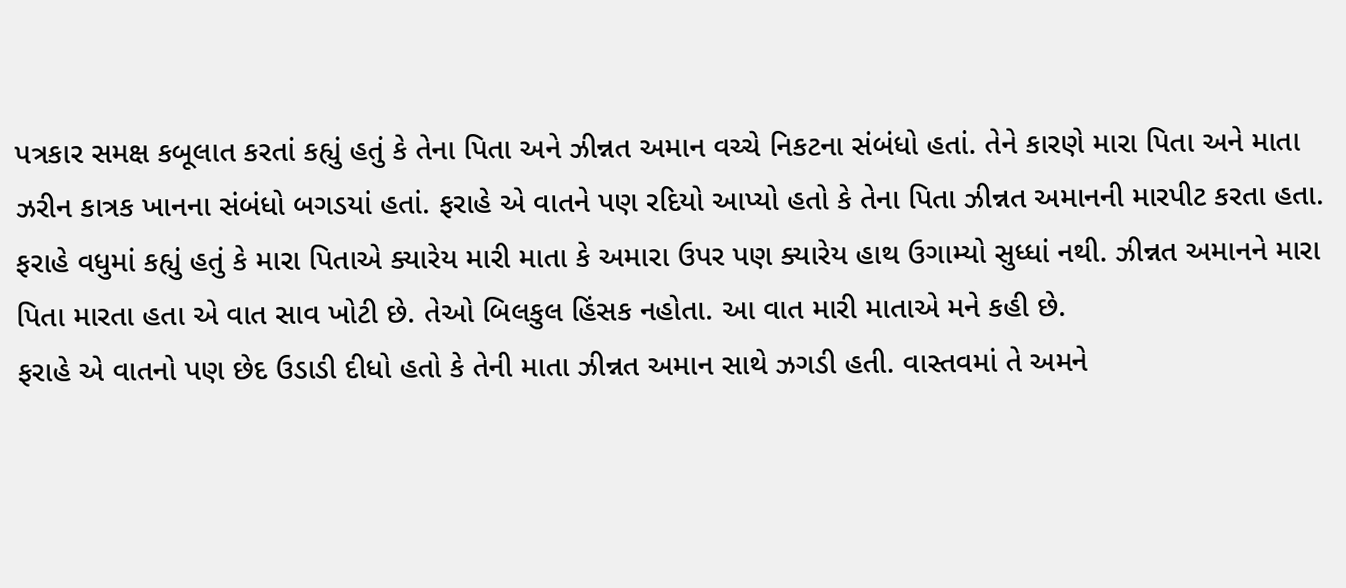પત્રકાર સમક્ષ કબૂલાત કરતાં કહ્યું હતું કે તેના પિતા અને ઝીન્નત અમાન વચ્ચે નિકટના સંબંધો હતાં. તેને કારણે મારા પિતા અને માતા ઝરીન કાત્રક ખાનના સંબંધો બગડયાં હતાં. ફરાહે એ વાતને પણ રદિયો આપ્યો હતો કે તેના પિતા ઝીન્નત અમાનની મારપીટ કરતા હતા.
ફરાહે વધુમાં કહ્યું હતું કે મારા પિતાએ ક્યારેય મારી માતા કે અમારા ઉપર પણ ક્યારેય હાથ ઉગામ્યો સુધ્ધાં નથી. ઝીન્નત અમાનને મારા પિતા મારતા હતા એ વાત સાવ ખોટી છે. તેઓ બિલકુલ હિંસક નહોતા. આ વાત મારી માતાએ મને કહી છે.
ફરાહે એ વાતનો પણ છેદ ઉડાડી દીધો હતો કે તેની માતા ઝીન્નત અમાન સાથે ઝગડી હતી. વાસ્તવમાં તે અમને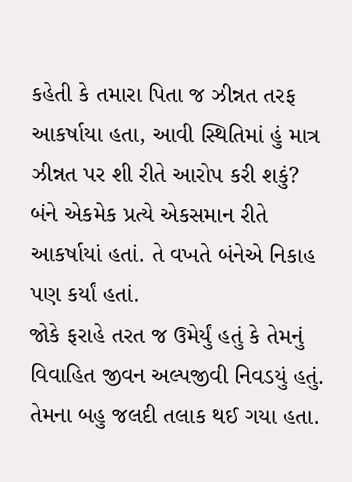કહેતી કે તમારા પિતા જ ઝીન્નત તરફ આકર્ષાયા હતા, આવી સ્થિતિમાં હું માત્ર ઝીન્નત પર શી રીતે આરોપ કરી શકું? બંને એકમેક પ્રત્યે એકસમાન રીતે આકર્ષાયાં હતાં. તે વખતે બંનેએ નિકાહ પણ કર્યાં હતાં.
જોકે ફરાહે તરત જ ઉમેર્યું હતું કે તેમનું વિવાહિત જીવન અલ્પજીવી નિવડયું હતું. તેમના બહુ જલદી તલાક થઈ ગયા હતા.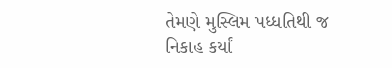તેમણે મુસ્લિમ પધ્ધતિથી જ નિકાહ કર્યાં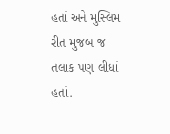હતાં અને મુસ્લિમ રીત મુજબ જ તલાક પણ લીધાં હતાં.